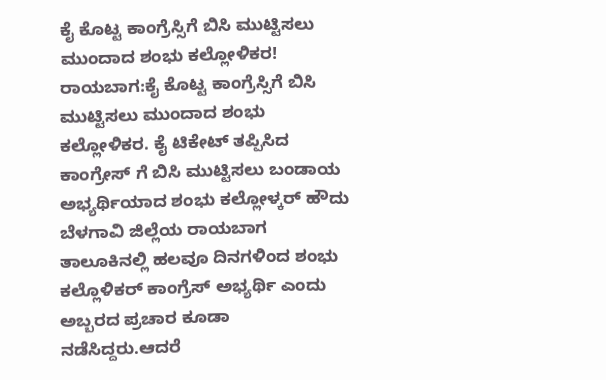ಕೈ ಕೊಟ್ಟ ಕಾಂಗ್ರೆಸ್ಸಿಗೆ ಬಿಸಿ ಮುಟ್ಟಿಸಲು ಮುಂದಾದ ಶಂಭು ಕಲ್ಲೋಳಿಕರ!
ರಾಯಬಾಗ:ಕೈ ಕೊಟ್ಟ ಕಾಂಗ್ರೆಸ್ಸಿಗೆ ಬಿಸಿ ಮುಟ್ಟಿಸಲು ಮುಂದಾದ ಶಂಭು ಕಲ್ಲೋಳಿಕರ. ಕೈ ಟಿಕೇಟ್ ತಪ್ಪಿಸಿದ ಕಾಂಗ್ರೇಸ್ ಗೆ ಬಿಸಿ ಮುಟ್ಟಿಸಲು ಬಂಡಾಯ ಅಭ್ಯರ್ಥಿಯಾದ ಶಂಭು ಕಲ್ಲೋಳ್ಕರ್ ಹೌದು ಬೆಳಗಾವಿ ಜಿಲ್ಲೆಯ ರಾಯಬಾಗ ತಾಲೂಕಿನಲ್ಲಿ ಹಲವೂ ದಿನಗಳಿಂದ ಶಂಭು ಕಲ್ಲೊಳಿಕರ್ ಕಾಂಗ್ರೆಸ್ ಅಭ್ಯರ್ಥಿ ಎಂದು ಅಬ್ಬರದ ಪ್ರಚಾರ ಕೂಡಾ ನಡೆಸಿದ್ದರು.ಆದರೆ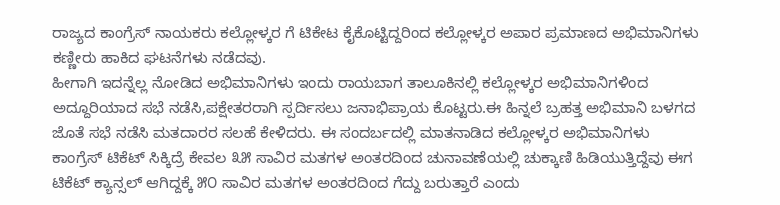ರಾಜ್ಯದ ಕಾಂಗ್ರೆಸ್ ನಾಯಕರು ಕಲ್ಲೋಳ್ಕರ ಗೆ ಟಿಕೇಟ ಕೈಕೊಟ್ಟಿದ್ದರಿಂದ ಕಲ್ಲೋಳ್ಕರ ಅಪಾರ ಪ್ರಮಾಣದ ಅಭಿಮಾನಿಗಳು ಕಣ್ಣೀರು ಹಾಕಿದ ಘಟನೆಗಳು ನಡೆದವು.
ಹೀಗಾಗಿ ಇದನ್ನೆಲ್ಲ ನೋಡಿದ ಅಭಿಮಾನಿಗಳು ಇಂದು ರಾಯಬಾಗ ತಾಲೂಕಿನಲ್ಲಿ ಕಲ್ಲೋಳ್ಕರ ಅಭಿಮಾನಿಗಳಿಂದ ಅದ್ದೂರಿಯಾದ ಸಭೆ ನಡೆಸಿ,ಪಕ್ಷೇತರರಾಗಿ ಸ್ಪರ್ದಿಸಲು ಜನಾಭಿಪ್ರಾಯ ಕೊಟ್ಟರು.ಈ ಹಿನ್ನಲೆ ಬ್ರಹತ್ತ ಅಭಿಮಾನಿ ಬಳಗದ ಜೊತೆ ಸಭೆ ನಡೆಸಿ ಮತದಾರರ ಸಲಹೆ ಕೇಳಿದರು. ಈ ಸಂದರ್ಬದಲ್ಲಿ ಮಾತನಾಡಿದ ಕಲ್ಲೋಳ್ಕರ ಅಭಿಮಾನಿಗಳು ಕಾಂಗ್ರೆಸ್ ಟಿಕೆಟ್ ಸಿಕ್ಕಿದ್ರೆ ಕೇವಲ ೩೫ ಸಾವಿರ ಮತಗಳ ಅಂತರದಿಂದ ಚುನಾವಣೆಯಲ್ಲಿ ಚುಕ್ಕಾಣಿ ಹಿಡಿಯುತ್ತಿದ್ದೆವು ಈಗ ಟಿಕೆಟ್ ಕ್ಯಾನ್ಸಲ್ ಆಗಿದ್ದಕ್ಕೆ ೫೦ ಸಾವಿರ ಮತಗಳ ಅಂತರದಿಂದ ಗೆದ್ದು ಬರುತ್ತಾರೆ ಎಂದು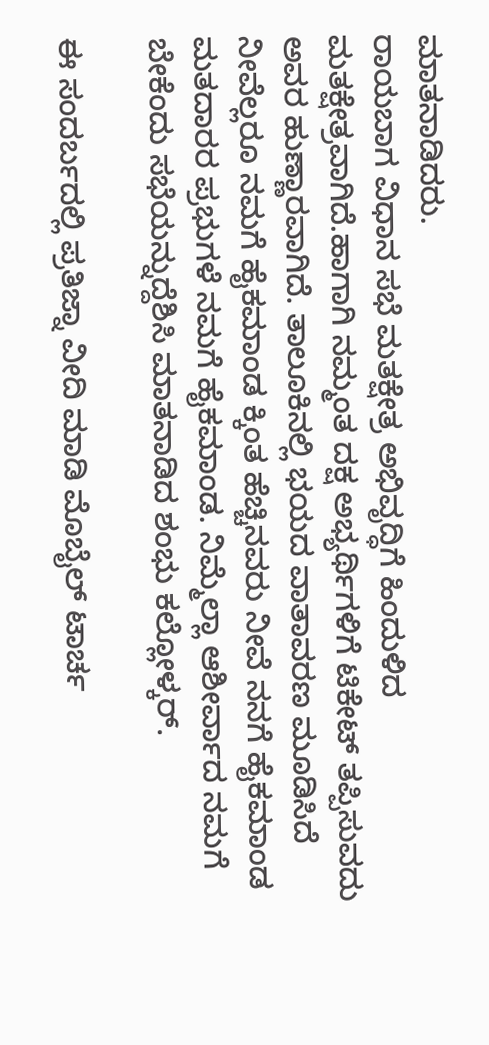ಮಾತನಾಡಿದರು.
ರಾಯಬಾಗ ವಿಧಾನ ಸಭೆ ಮತಕ್ಷೇತ್ರ ಅಭಿವೃದ್ಧಿಗೆ ಹಿಂದುಳಿದ ಮತಕ್ಷೇತ್ರವಾಗಿದೆ.ಹಾಗಾಗಿ ನಮ್ಮಂತ ದಕ್ಷ ಅಭ್ಯರ್ಥಿಗಳಿಗೆ ಟಿಕೇಟ್ ತಪ್ಪಿಸುವದು ಅವರ ಹುಣ್ಣಾರವಾಗಿದೆ. ತಾಲೂಕಿನಲ್ಲಿ ಭಯದ ವಾತಾವರಣ ಮೂಡಿಸಿದೆ ನೀವೆಲ್ಲರೂ ನಮಗೆ ಹೈಕಮಾಂಡ ಕ್ಕಿಂತ ಹೆಚ್ಚಿನವರು ನೀವೆ ನನಗೆ ಹೈಕಮಾಂಡ ಮತದಾರರ ಪ್ರಭುಗಳೆ ನಮಗೆ ಹೈಕಮಾಂಡ. ನಿಮ್ಮೆಲ್ಲಾ ಆಶೀರ್ವಾದ ನಮಗೆ ಬೇಕೆಂದು ಸಭೆಯನ್ನುದ್ದೆಶಿಸಿ ಮಾತನಾಡಿದ ಶಂಭು ಕಲ್ಲೋಳ್ಕರ್.

ಈ ಸಂದರ್ಬದಲ್ಲಿ ಪ್ರತಿಜ್ನಾ ವೀದಿ ಮಾಡಿ ಮೊಬೈಲ್ ಟಾರ್ಚ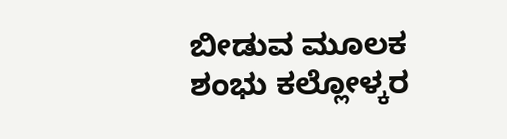ಬೀಡುವ ಮೂಲಕ ಶಂಭು ಕಲ್ಲೋಳ್ಕರ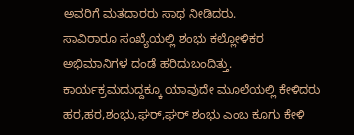ಅವರಿಗೆ ಮತದಾರರು ಸಾಥ ನೀಡಿದರು.
ಸಾವಿರಾರೂ ಸಂಖ್ಯೆಯಲ್ಲಿ ಶಂಭು ಕಲ್ಲೋಳಿಕರ ಅಭಿಮಾನಿಗಳ ದಂಡೆ ಹರಿದುಬಂದಿತ್ತು. ಕಾರ್ಯಕ್ರಮದುದ್ದಕ್ಕೂ ಯಾವುದೇ ಮೂಲೆಯಲ್ಲಿ ಕೇಳಿದರು ಹರ,ಹರ,ಶಂಭು,ಘರ್,ಘರ್ ಶಂಭು ಎಂಬ ಕೂಗು ಕೇಳಿ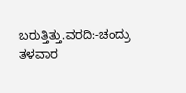ಬರುತ್ತಿತ್ತು.ವರದಿ:-ಚಂದ್ರು ತಳವಾರ